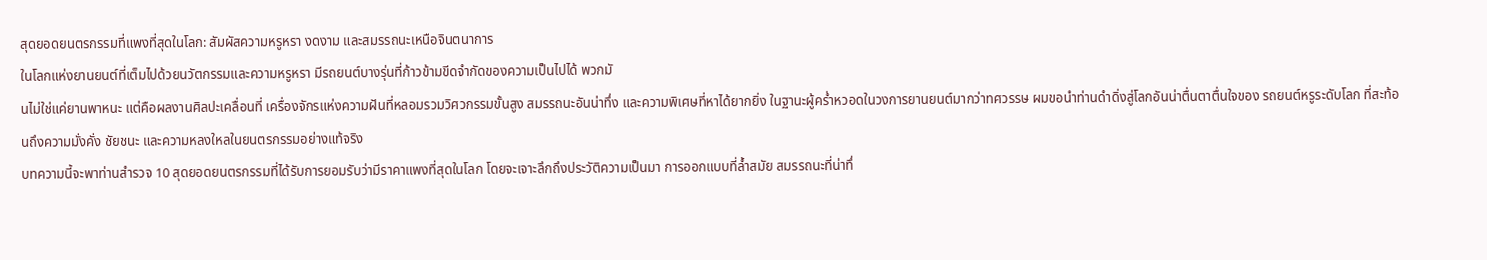สุดยอดยนตรกรรมที่แพงที่สุดในโลก: สัมผัสความหรูหรา งดงาม และสมรรถนะเหนือจินตนาการ
ในโลกแห่งยานยนต์ที่เต็มไปด้วยนวัตกรรมและความหรูหรา มีรถยนต์บางรุ่นที่ก้าวข้ามขีดจำกัดของความเป็นไปได้ พวกมั
นไม่ใช่แค่ยานพาหนะ แต่คือผลงานศิลปะเคลื่อนที่ เครื่องจักรแห่งความฝันที่หลอมรวมวิศวกรรมขั้นสูง สมรรถนะอันน่าทึ่ง และความพิเศษที่หาได้ยากยิ่ง ในฐานะผู้คร่ำหวอดในวงการยานยนต์มากว่าทศวรรษ ผมขอนำท่านดำดิ่งสู่โลกอันน่าตื่นตาตื่นใจของ รถยนต์หรูระดับโลก ที่สะท้อนถึงความมั่งคั่ง ชัยชนะ และความหลงใหลในยนตรกรรมอย่างแท้จริง
บทความนี้จะพาท่านสำรวจ 10 สุดยอดยนตรกรรมที่ได้รับการยอมรับว่ามีราคาแพงที่สุดในโลก โดยจะเจาะลึกถึงประวัติความเป็นมา การออกแบบที่ล้ำสมัย สมรรถนะที่น่าทึ่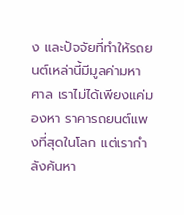ง และปัจจัยที่ทำให้รถยนต์เหล่านี้มีมูลค่ามหาศาล เราไม่ได้เพียงแค่มองหา ราคารถยนต์แพงที่สุดในโลก แต่เรากำลังค้นหา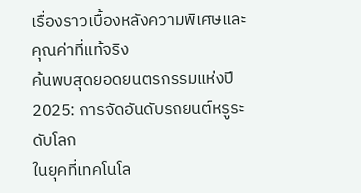เรื่องราวเบื้องหลังความพิเศษและคุณค่าที่แท้จริง
ค้นพบสุดยอดยนตรกรรมแห่งปี 2025: การจัดอันดับรถยนต์หรูระดับโลก
ในยุคที่เทคโนโล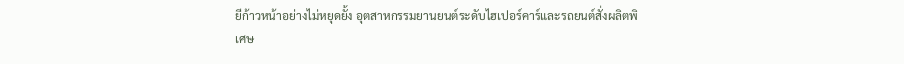ยีก้าวหน้าอย่างไม่หยุดยั้ง อุตสาหกรรมยานยนต์ระดับไฮเปอร์คาร์และรถยนต์สั่งผลิตพิเศษ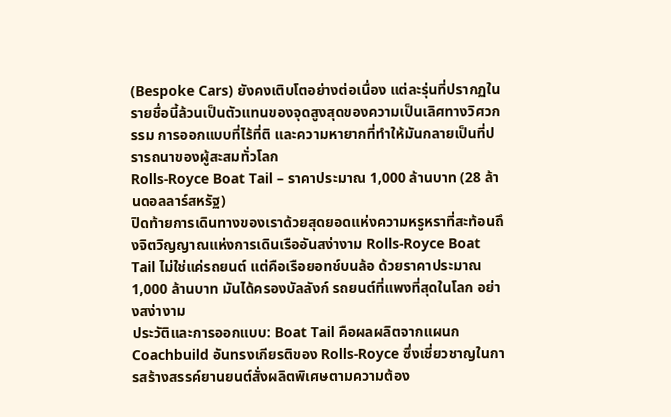(Bespoke Cars) ยังคงเติบโตอย่างต่อเนื่อง แต่ละรุ่นที่ปรากฏในรายชื่อนี้ล้วนเป็นตัวแทนของจุดสูงสุดของความเป็นเลิศทางวิศวกรรม การออกแบบที่ไร้ที่ติ และความหายากที่ทำให้มันกลายเป็นที่ปรารถนาของผู้สะสมทั่วโลก
Rolls-Royce Boat Tail – ราคาประมาณ 1,000 ล้านบาท (28 ล้านดอลลาร์สหรัฐ)
ปิดท้ายการเดินทางของเราด้วยสุดยอดแห่งความหรูหราที่สะท้อนถึงจิตวิญญาณแห่งการเดินเรืออันสง่างาม Rolls-Royce Boat Tail ไม่ใช่แค่รถยนต์ แต่คือเรือยอทช์บนล้อ ด้วยราคาประมาณ 1,000 ล้านบาท มันได้ครองบัลลังก์ รถยนต์ที่แพงที่สุดในโลก อย่างสง่างาม
ประวัติและการออกแบบ: Boat Tail คือผลผลิตจากแผนก Coachbuild อันทรงเกียรติของ Rolls-Royce ซึ่งเชี่ยวชาญในการสร้างสรรค์ยานยนต์สั่งผลิตพิเศษตามความต้อง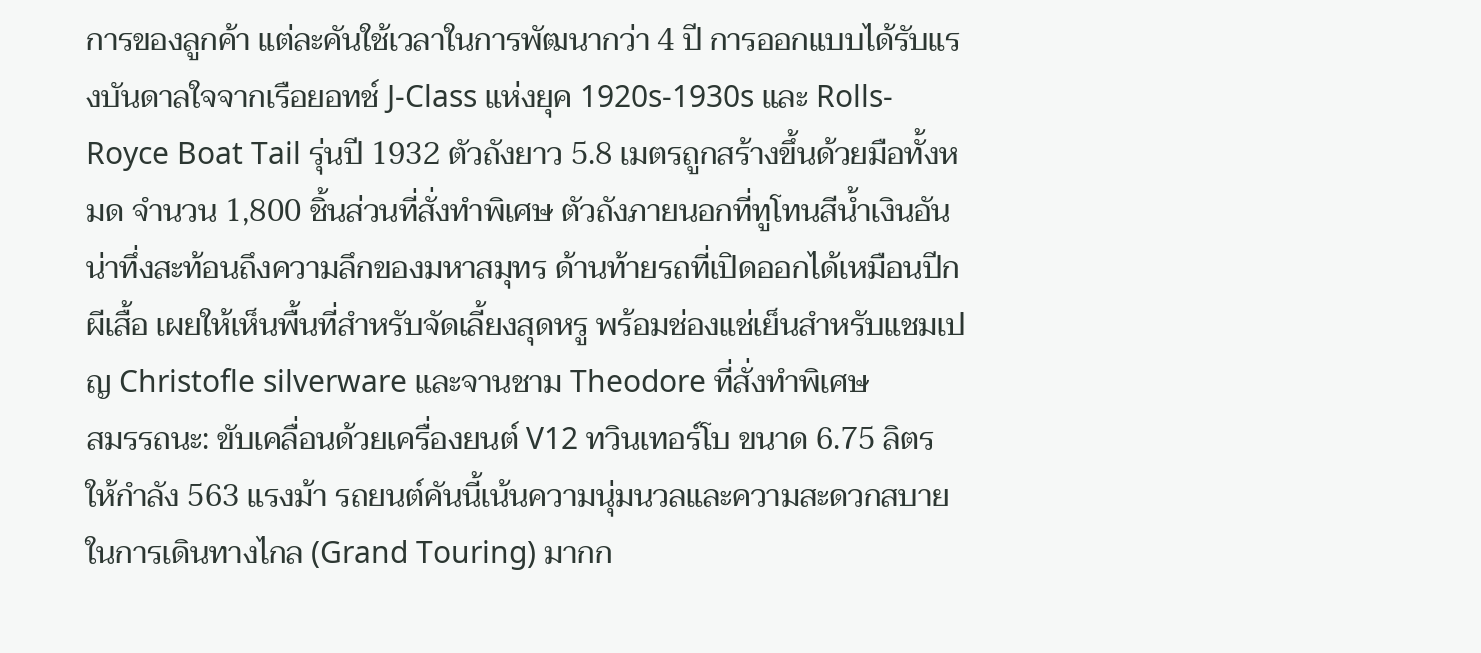การของลูกค้า แต่ละคันใช้เวลาในการพัฒนากว่า 4 ปี การออกแบบได้รับแรงบันดาลใจจากเรือยอทช์ J-Class แห่งยุค 1920s-1930s และ Rolls-Royce Boat Tail รุ่นปี 1932 ตัวถังยาว 5.8 เมตรถูกสร้างขึ้นด้วยมือทั้งหมด จำนวน 1,800 ชิ้นส่วนที่สั่งทำพิเศษ ตัวถังภายนอกที่ทูโทนสีน้ำเงินอันน่าทึ่งสะท้อนถึงความลึกของมหาสมุทร ด้านท้ายรถที่เปิดออกได้เหมือนปีกผีเสื้อ เผยให้เห็นพื้นที่สำหรับจัดเลี้ยงสุดหรู พร้อมช่องแช่เย็นสำหรับแชมเปญ Christofle silverware และจานชาม Theodore ที่สั่งทำพิเศษ
สมรรถนะ: ขับเคลื่อนด้วยเครื่องยนต์ V12 ทวินเทอร์โบ ขนาด 6.75 ลิตร ให้กำลัง 563 แรงม้า รถยนต์คันนี้เน้นความนุ่มนวลและความสะดวกสบายในการเดินทางไกล (Grand Touring) มากก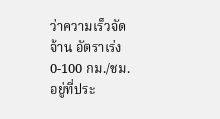ว่าความเร็วจัดจ้าน อัตราเร่ง 0-100 กม./ชม. อยู่ที่ประ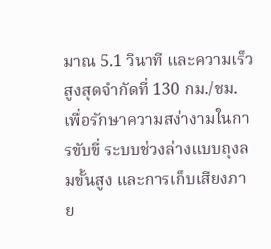มาณ 5.1 วินาที และความเร็วสูงสุดจำกัดที่ 130 กม./ชม. เพื่อรักษาความสง่างามในการขับขี่ ระบบช่วงล่างแบบถุงลมขั้นสูง และการเก็บเสียงภาย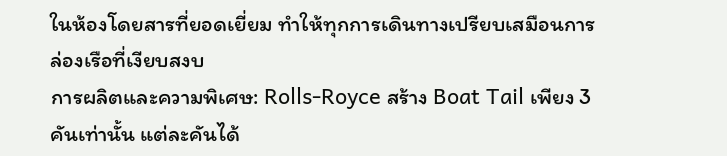ในห้องโดยสารที่ยอดเยี่ยม ทำให้ทุกการเดินทางเปรียบเสมือนการล่องเรือที่เงียบสงบ
การผลิตและความพิเศษ: Rolls-Royce สร้าง Boat Tail เพียง 3 คันเท่านั้น แต่ละคันได้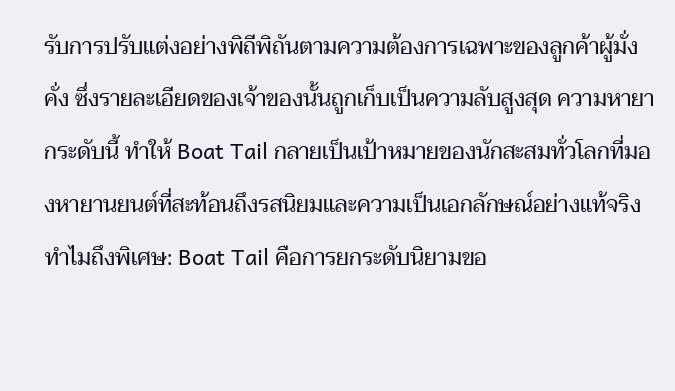รับการปรับแต่งอย่างพิถีพิถันตามความต้องการเฉพาะของลูกค้าผู้มั่งคั่ง ซึ่งรายละเอียดของเจ้าของนั้นถูกเก็บเป็นความลับสูงสุด ความหายากระดับนี้ ทำให้ Boat Tail กลายเป็นเป้าหมายของนักสะสมทั่วโลกที่มองหายานยนต์ที่สะท้อนถึงรสนิยมและความเป็นเอกลักษณ์อย่างแท้จริง
ทำไมถึงพิเศษ: Boat Tail คือการยกระดับนิยามขอ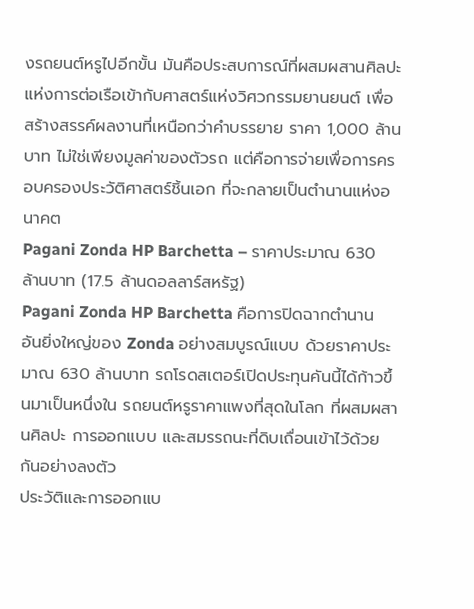งรถยนต์หรูไปอีกขั้น มันคือประสบการณ์ที่ผสมผสานศิลปะแห่งการต่อเรือเข้ากับศาสตร์แห่งวิศวกรรมยานยนต์ เพื่อสร้างสรรค์ผลงานที่เหนือกว่าคำบรรยาย ราคา 1,000 ล้านบาท ไม่ใช่เพียงมูลค่าของตัวรถ แต่คือการจ่ายเพื่อการครอบครองประวัติศาสตร์ชิ้นเอก ที่จะกลายเป็นตำนานแห่งอนาคต
Pagani Zonda HP Barchetta – ราคาประมาณ 630 ล้านบาท (17.5 ล้านดอลลาร์สหรัฐ)
Pagani Zonda HP Barchetta คือการปิดฉากตำนานอันยิ่งใหญ่ของ Zonda อย่างสมบูรณ์แบบ ด้วยราคาประมาณ 630 ล้านบาท รถโรดสเตอร์เปิดประทุนคันนี้ได้ก้าวขึ้นมาเป็นหนึ่งใน รถยนต์หรูราคาแพงที่สุดในโลก ที่ผสมผสานศิลปะ การออกแบบ และสมรรถนะที่ดิบเถื่อนเข้าไว้ด้วยกันอย่างลงตัว
ประวัติและการออกแบ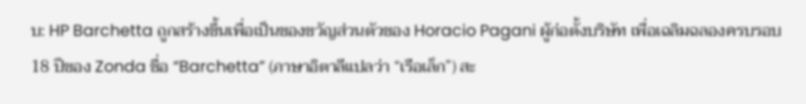บ: HP Barchetta ถูกสร้างขึ้นเพื่อเป็นของขวัญส่วนตัวของ Horacio Pagani ผู้ก่อตั้งบริษัท เพื่อเฉลิมฉลองครบรอบ 18 ปีของ Zonda ชื่อ “Barchetta” (ภาษาอิตาลีแปลว่า “เรือเล็ก”) สะ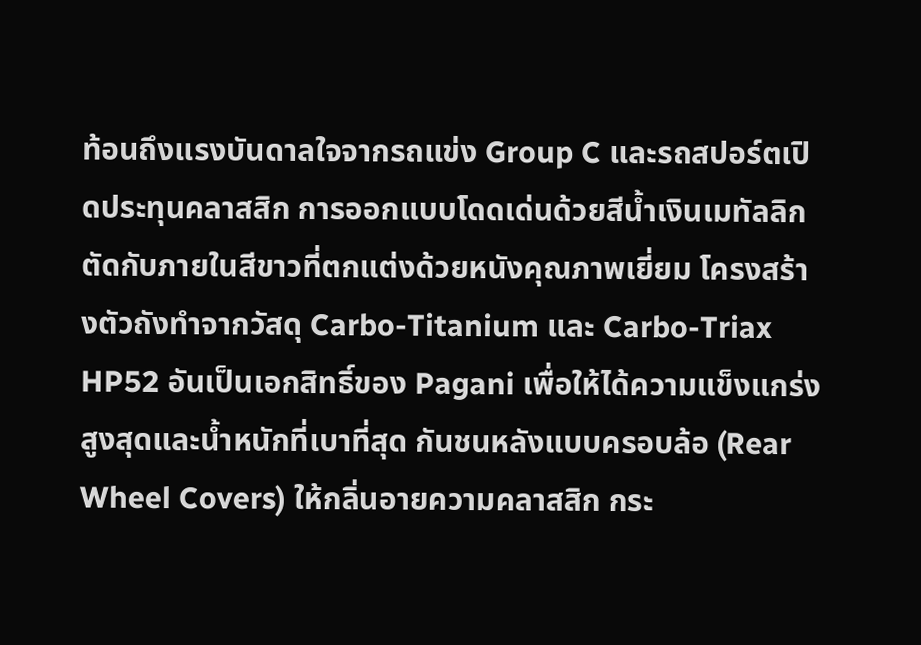ท้อนถึงแรงบันดาลใจจากรถแข่ง Group C และรถสปอร์ตเปิดประทุนคลาสสิก การออกแบบโดดเด่นด้วยสีน้ำเงินเมทัลลิกตัดกับภายในสีขาวที่ตกแต่งด้วยหนังคุณภาพเยี่ยม โครงสร้างตัวถังทำจากวัสดุ Carbo-Titanium และ Carbo-Triax HP52 อันเป็นเอกสิทธิ์ของ Pagani เพื่อให้ได้ความแข็งแกร่งสูงสุดและน้ำหนักที่เบาที่สุด กันชนหลังแบบครอบล้อ (Rear Wheel Covers) ให้กลิ่นอายความคลาสสิก กระ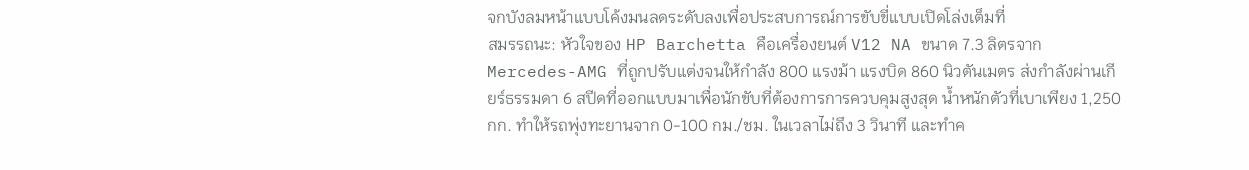จกบังลมหน้าแบบโค้งมนลดระดับลงเพื่อประสบการณ์การขับขี่แบบเปิดโล่งเต็มที่
สมรรถนะ: หัวใจของ HP Barchetta คือเครื่องยนต์ V12 NA ขนาด 7.3 ลิตรจาก Mercedes-AMG ที่ถูกปรับแต่งจนให้กำลัง 800 แรงม้า แรงบิด 860 นิวตันเมตร ส่งกำลังผ่านเกียร์ธรรมดา 6 สปีดที่ออกแบบมาเพื่อนักขับที่ต้องการการควบคุมสูงสุด น้ำหนักตัวที่เบาเพียง 1,250 กก. ทำให้รถพุ่งทะยานจาก 0-100 กม./ชม. ในเวลาไม่ถึง 3 วินาที และทำค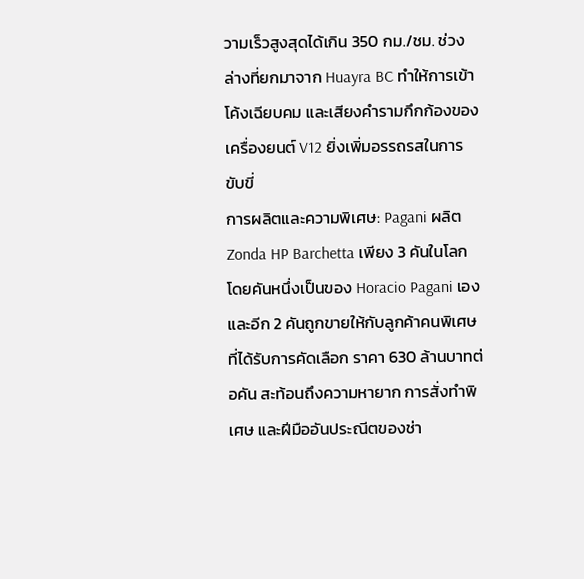วามเร็วสูงสุดได้เกิน 350 กม./ชม. ช่วงล่างที่ยกมาจาก Huayra BC ทำให้การเข้าโค้งเฉียบคม และเสียงคำรามกึกก้องของเครื่องยนต์ V12 ยิ่งเพิ่มอรรถรสในการขับขี่
การผลิตและความพิเศษ: Pagani ผลิต Zonda HP Barchetta เพียง 3 คันในโลก โดยคันหนึ่งเป็นของ Horacio Pagani เอง และอีก 2 คันถูกขายให้กับลูกค้าคนพิเศษที่ได้รับการคัดเลือก ราคา 630 ล้านบาทต่อคัน สะท้อนถึงความหายาก การสั่งทำพิเศษ และฝีมืออันประณีตของช่า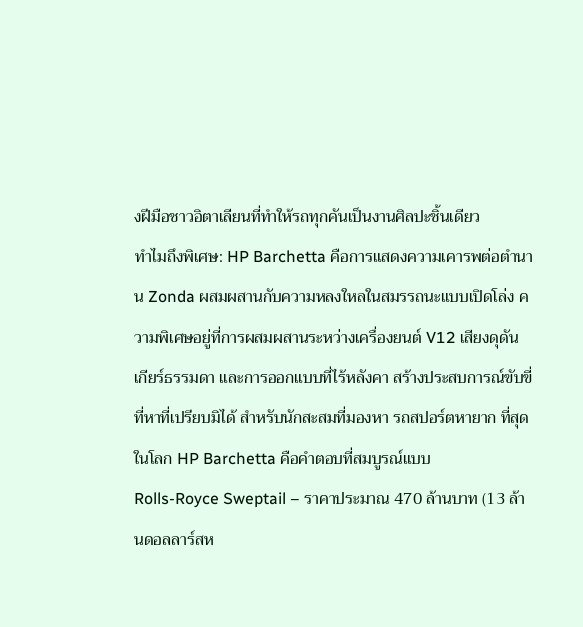งฝีมือชาวอิตาเลียนที่ทำให้รถทุกคันเป็นงานศิลปะชิ้นเดียว
ทำไมถึงพิเศษ: HP Barchetta คือการแสดงความเคารพต่อตำนาน Zonda ผสมผสานกับความหลงใหลในสมรรถนะแบบเปิดโล่ง ความพิเศษอยู่ที่การผสมผสานระหว่างเครื่องยนต์ V12 เสียงดุดัน เกียร์ธรรมดา และการออกแบบที่ไร้หลังคา สร้างประสบการณ์ขับขี่ที่หาที่เปรียบมิได้ สำหรับนักสะสมที่มองหา รถสปอร์ตหายาก ที่สุดในโลก HP Barchetta คือคำตอบที่สมบูรณ์แบบ
Rolls-Royce Sweptail – ราคาประมาณ 470 ล้านบาท (13 ล้านดอลลาร์สห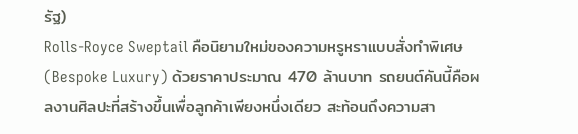รัฐ)
Rolls-Royce Sweptail คือนิยามใหม่ของความหรูหราแบบสั่งทำพิเศษ (Bespoke Luxury) ด้วยราคาประมาณ 470 ล้านบาท รถยนต์คันนี้คือผลงานศิลปะที่สร้างขึ้นเพื่อลูกค้าเพียงหนึ่งเดียว สะท้อนถึงความสา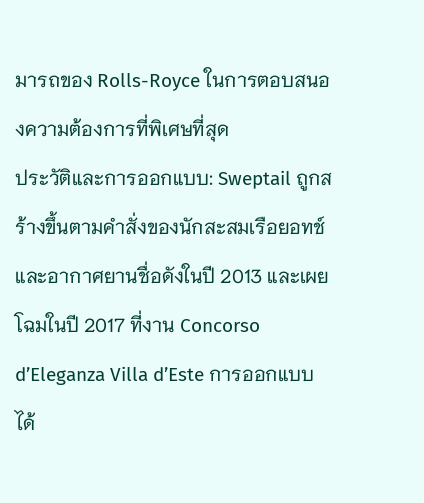มารถของ Rolls-Royce ในการตอบสนองความต้องการที่พิเศษที่สุด
ประวัติและการออกแบบ: Sweptail ถูกสร้างขึ้นตามคำสั่งของนักสะสมเรือยอทช์และอากาศยานชื่อดังในปี 2013 และเผยโฉมในปี 2017 ที่งาน Concorso d’Eleganza Villa d’Este การออกแบบได้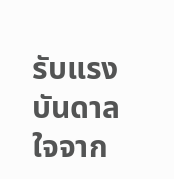รับแรงบันดาลใจจาก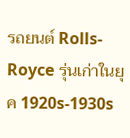รถยนต์ Rolls-Royce รุ่นเก่าในยุค 1920s-1930s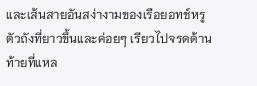และเส้นสายอันสง่างามของเรือยอทช์หรู ตัวถังที่ยาวขึ้นและค่อยๆ เรียวไปจรดด้านท้ายที่แหล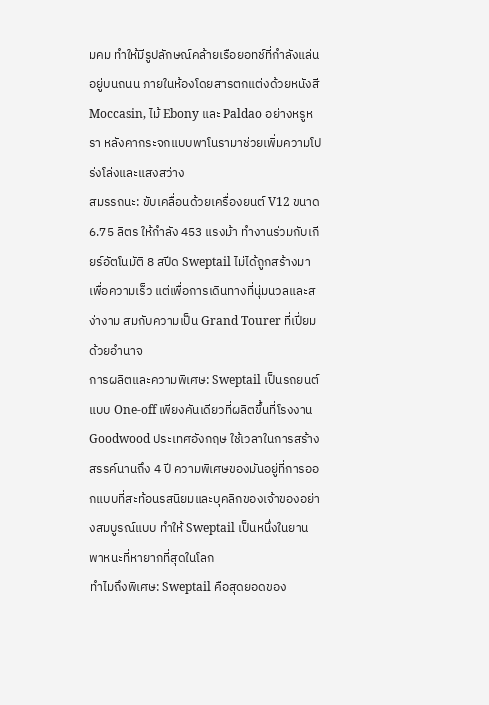มคม ทำให้มีรูปลักษณ์คล้ายเรือยอทช์ที่กำลังแล่นอยู่บนถนน ภายในห้องโดยสารตกแต่งด้วยหนังสี Moccasin, ไม้ Ebony และ Paldao อย่างหรูหรา หลังคากระจกแบบพาโนรามาช่วยเพิ่มความโปร่งโล่งและแสงสว่าง
สมรรถนะ: ขับเคลื่อนด้วยเครื่องยนต์ V12 ขนาด 6.75 ลิตร ให้กำลัง 453 แรงม้า ทำงานร่วมกับเกียร์อัตโนมัติ 8 สปีด Sweptail ไม่ได้ถูกสร้างมาเพื่อความเร็ว แต่เพื่อการเดินทางที่นุ่มนวลและสง่างาม สมกับความเป็น Grand Tourer ที่เปี่ยมด้วยอำนาจ
การผลิตและความพิเศษ: Sweptail เป็นรถยนต์แบบ One-off เพียงคันเดียวที่ผลิตขึ้นที่โรงงาน Goodwood ประเทศอังกฤษ ใช้เวลาในการสร้างสรรค์นานถึง 4 ปี ความพิเศษของมันอยู่ที่การออกแบบที่สะท้อนรสนิยมและบุคลิกของเจ้าของอย่างสมบูรณ์แบบ ทำให้ Sweptail เป็นหนึ่งในยานพาหนะที่หายากที่สุดในโลก
ทำไมถึงพิเศษ: Sweptail คือสุดยอดของ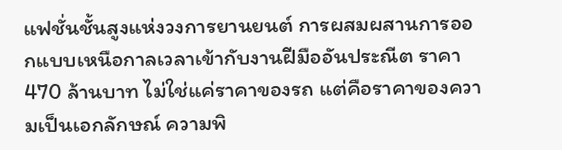แฟชั่นชั้นสูงแห่งวงการยานยนต์ การผสมผสานการออกแบบเหนือกาลเวลาเข้ากับงานฝีมืออันประณีต ราคา 470 ล้านบาท ไม่ใช่แค่ราคาของรถ แต่คือราคาของความเป็นเอกลักษณ์ ความพิ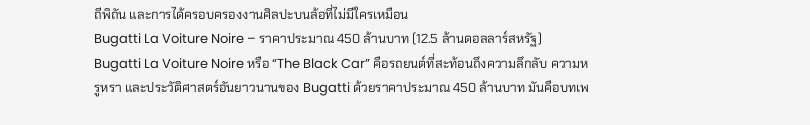ถีพิถัน และการได้ครอบครองงานศิลปะบนล้อที่ไม่มีใครเหมือน
Bugatti La Voiture Noire – ราคาประมาณ 450 ล้านบาท (12.5 ล้านดอลลาร์สหรัฐ)
Bugatti La Voiture Noire หรือ “The Black Car” คือรถยนต์ที่สะท้อนถึงความลึกลับ ความหรูหรา และประวัติศาสตร์อันยาวนานของ Bugatti ด้วยราคาประมาณ 450 ล้านบาท มันคือบทเพ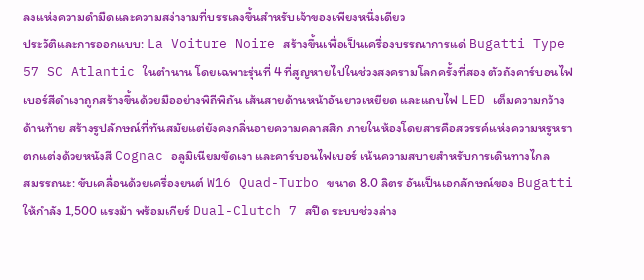ลงแห่งความดำมืดและความสง่างามที่บรรเลงขึ้นสำหรับเจ้าของเพียงหนึ่งเดียว
ประวัติและการออกแบบ: La Voiture Noire สร้างขึ้นเพื่อเป็นเครื่องบรรณาการแด่ Bugatti Type 57 SC Atlantic ในตำนาน โดยเฉพาะรุ่นที่ 4 ที่สูญหายไปในช่วงสงครามโลกครั้งที่สอง ตัวถังคาร์บอนไฟเบอร์สีดำเงาถูกสร้างขึ้นด้วยมืออย่างพิถีพิถัน เส้นสายด้านหน้าอันยาวเหยียด และแถบไฟ LED เต็มความกว้างด้านท้าย สร้างรูปลักษณ์ที่ทันสมัยแต่ยังคงกลิ่นอายความคลาสสิก ภายในห้องโดยสารคือสวรรค์แห่งความหรูหรา ตกแต่งด้วยหนังสี Cognac อลูมิเนียมขัดเงา และคาร์บอนไฟเบอร์ เน้นความสบายสำหรับการเดินทางไกล
สมรรถนะ: ขับเคลื่อนด้วยเครื่องยนต์ W16 Quad-Turbo ขนาด 8.0 ลิตร อันเป็นเอกลักษณ์ของ Bugatti ให้กำลัง 1,500 แรงม้า พร้อมเกียร์ Dual-Clutch 7 สปีด ระบบช่วงล่าง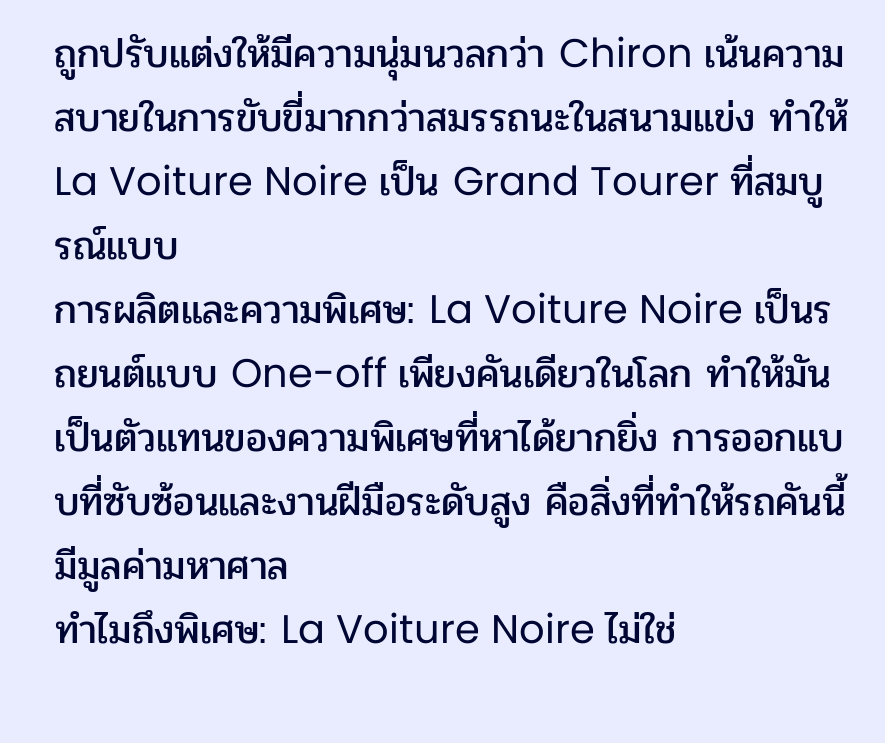ถูกปรับแต่งให้มีความนุ่มนวลกว่า Chiron เน้นความสบายในการขับขี่มากกว่าสมรรถนะในสนามแข่ง ทำให้ La Voiture Noire เป็น Grand Tourer ที่สมบูรณ์แบบ
การผลิตและความพิเศษ: La Voiture Noire เป็นรถยนต์แบบ One-off เพียงคันเดียวในโลก ทำให้มันเป็นตัวแทนของความพิเศษที่หาได้ยากยิ่ง การออกแบบที่ซับซ้อนและงานฝีมือระดับสูง คือสิ่งที่ทำให้รถคันนี้มีมูลค่ามหาศาล
ทำไมถึงพิเศษ: La Voiture Noire ไม่ใช่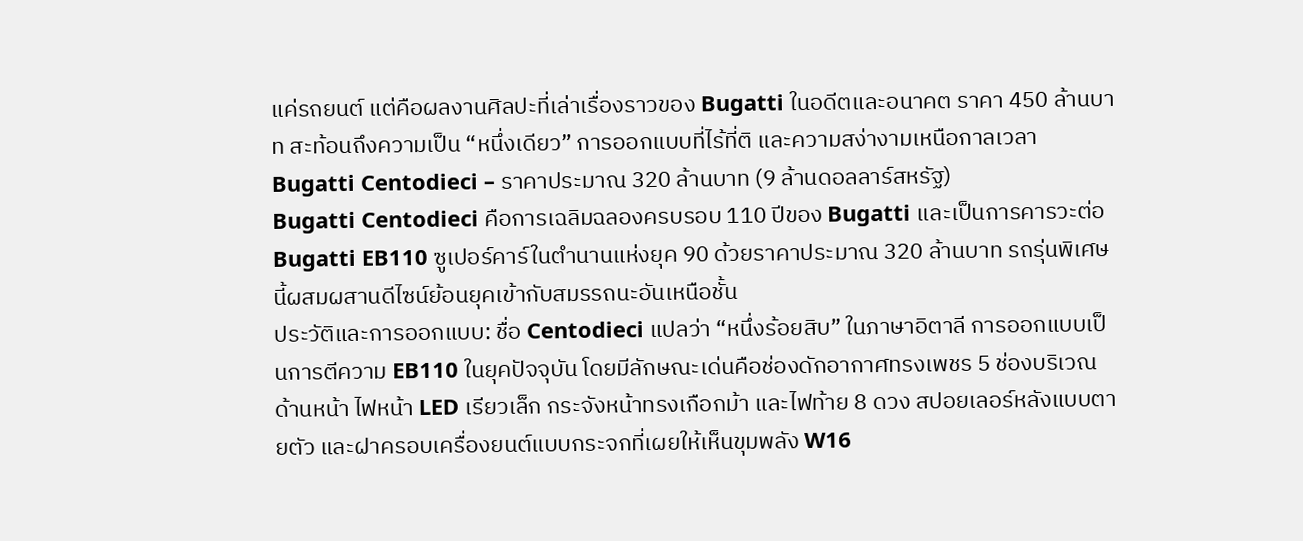แค่รถยนต์ แต่คือผลงานศิลปะที่เล่าเรื่องราวของ Bugatti ในอดีตและอนาคต ราคา 450 ล้านบาท สะท้อนถึงความเป็น “หนึ่งเดียว” การออกแบบที่ไร้ที่ติ และความสง่างามเหนือกาลเวลา
Bugatti Centodieci – ราคาประมาณ 320 ล้านบาท (9 ล้านดอลลาร์สหรัฐ)
Bugatti Centodieci คือการเฉลิมฉลองครบรอบ 110 ปีของ Bugatti และเป็นการคารวะต่อ Bugatti EB110 ซูเปอร์คาร์ในตำนานแห่งยุค 90 ด้วยราคาประมาณ 320 ล้านบาท รถรุ่นพิเศษนี้ผสมผสานดีไซน์ย้อนยุคเข้ากับสมรรถนะอันเหนือชั้น
ประวัติและการออกแบบ: ชื่อ Centodieci แปลว่า “หนึ่งร้อยสิบ” ในภาษาอิตาลี การออกแบบเป็นการตีความ EB110 ในยุคปัจจุบัน โดยมีลักษณะเด่นคือช่องดักอากาศทรงเพชร 5 ช่องบริเวณด้านหน้า ไฟหน้า LED เรียวเล็ก กระจังหน้าทรงเกือกม้า และไฟท้าย 8 ดวง สปอยเลอร์หลังแบบตายตัว และฝาครอบเครื่องยนต์แบบกระจกที่เผยให้เห็นขุมพลัง W16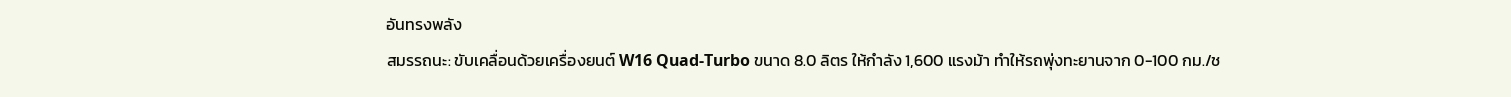อันทรงพลัง
สมรรถนะ: ขับเคลื่อนด้วยเครื่องยนต์ W16 Quad-Turbo ขนาด 8.0 ลิตร ให้กำลัง 1,600 แรงม้า ทำให้รถพุ่งทะยานจาก 0-100 กม./ช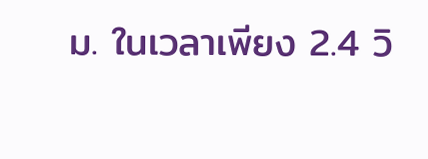ม. ในเวลาเพียง 2.4 วิ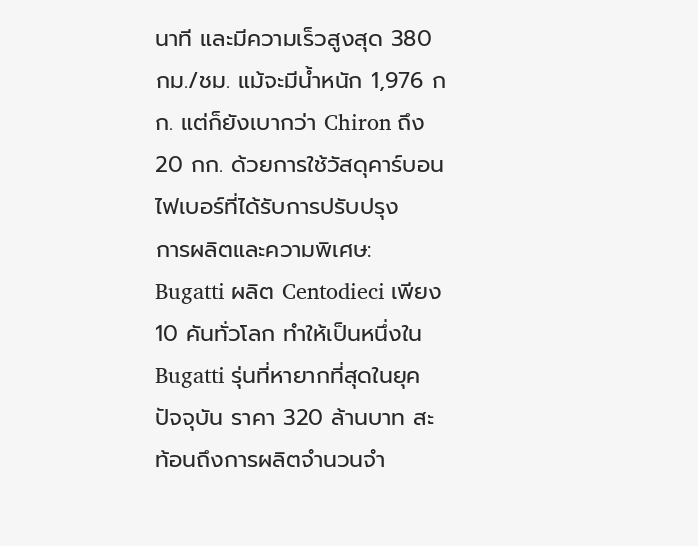นาที และมีความเร็วสูงสุด 380 กม./ชม. แม้จะมีน้ำหนัก 1,976 กก. แต่ก็ยังเบากว่า Chiron ถึง 20 กก. ด้วยการใช้วัสดุคาร์บอนไฟเบอร์ที่ได้รับการปรับปรุง
การผลิตและความพิเศษ: Bugatti ผลิต Centodieci เพียง 10 คันทั่วโลก ทำให้เป็นหนึ่งใน Bugatti รุ่นที่หายากที่สุดในยุคปัจจุบัน ราคา 320 ล้านบาท สะท้อนถึงการผลิตจำนวนจำ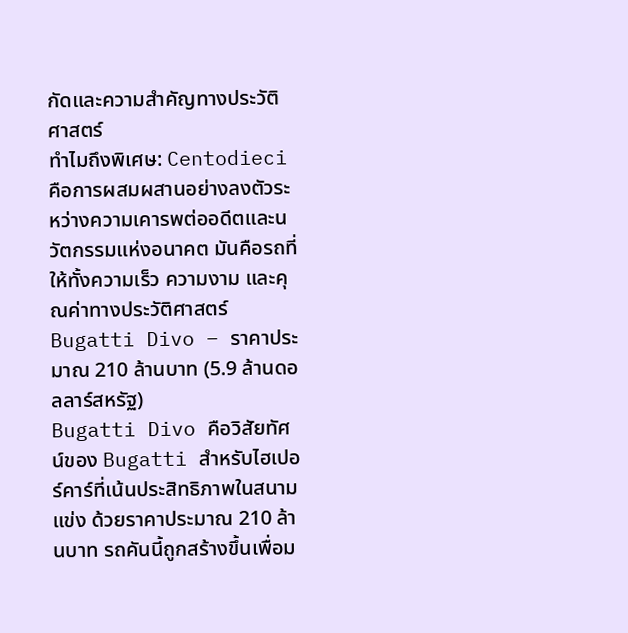กัดและความสำคัญทางประวัติศาสตร์
ทำไมถึงพิเศษ: Centodieci คือการผสมผสานอย่างลงตัวระหว่างความเคารพต่ออดีตและนวัตกรรมแห่งอนาคต มันคือรถที่ให้ทั้งความเร็ว ความงาม และคุณค่าทางประวัติศาสตร์
Bugatti Divo – ราคาประมาณ 210 ล้านบาท (5.9 ล้านดอลลาร์สหรัฐ)
Bugatti Divo คือวิสัยทัศน์ของ Bugatti สำหรับไฮเปอร์คาร์ที่เน้นประสิทธิภาพในสนามแข่ง ด้วยราคาประมาณ 210 ล้านบาท รถคันนี้ถูกสร้างขึ้นเพื่อม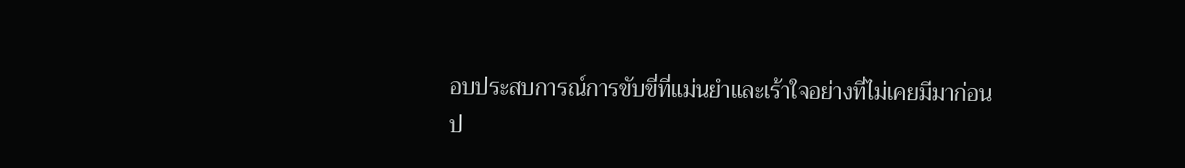อบประสบการณ์การขับขี่ที่แม่นยำและเร้าใจอย่างที่ไม่เคยมีมาก่อน
ป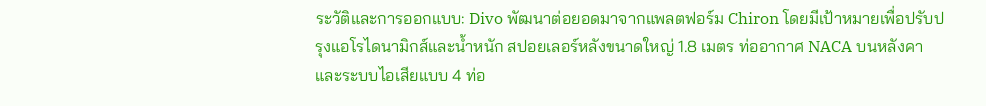ระวัติและการออกแบบ: Divo พัฒนาต่อยอดมาจากแพลตฟอร์ม Chiron โดยมีเป้าหมายเพื่อปรับปรุงแอโรไดนามิกส์และน้ำหนัก สปอยเลอร์หลังขนาดใหญ่ 1.8 เมตร ท่ออากาศ NACA บนหลังคา และระบบไอเสียแบบ 4 ท่อ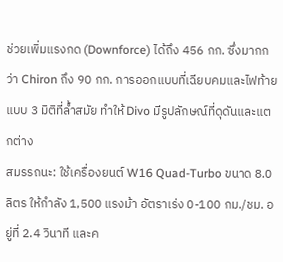ช่วยเพิ่มแรงกด (Downforce) ได้ถึง 456 กก. ซึ่งมากกว่า Chiron ถึง 90 กก. การออกแบบที่เฉียบคมและไฟท้ายแบบ 3 มิติที่ล้ำสมัย ทำให้ Divo มีรูปลักษณ์ที่ดุดันและแตกต่าง
สมรรถนะ: ใช้เครื่องยนต์ W16 Quad-Turbo ขนาด 8.0 ลิตร ให้กำลัง 1,500 แรงม้า อัตราเร่ง 0-100 กม./ชม. อยู่ที่ 2.4 วินาที และค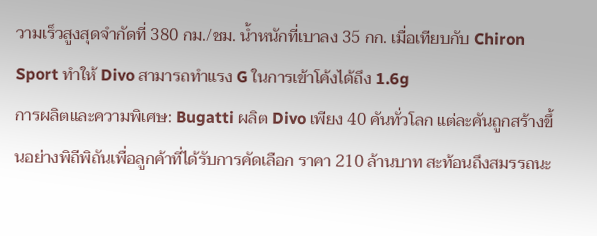วามเร็วสูงสุดจำกัดที่ 380 กม./ชม. น้ำหนักที่เบาลง 35 กก. เมื่อเทียบกับ Chiron Sport ทำให้ Divo สามารถทำแรง G ในการเข้าโค้งได้ถึง 1.6g
การผลิตและความพิเศษ: Bugatti ผลิต Divo เพียง 40 คันทั่วโลก แต่ละคันถูกสร้างขึ้นอย่างพิถีพิถันเพื่อลูกค้าที่ได้รับการคัดเลือก ราคา 210 ล้านบาท สะท้อนถึงสมรรถนะ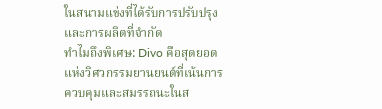ในสนามแข่งที่ได้รับการปรับปรุงและการผลิตที่จำกัด
ทำไมถึงพิเศษ: Divo คือสุดยอดแห่งวิศวกรรมยานยนต์ที่เน้นการควบคุมและสมรรถนะในส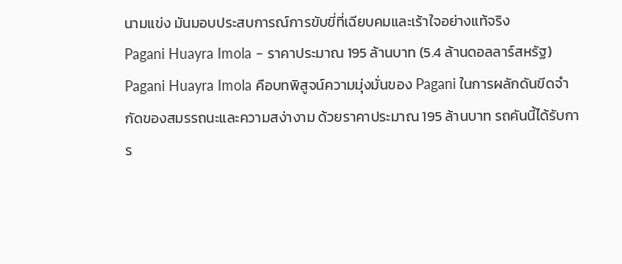นามแข่ง มันมอบประสบการณ์การขับขี่ที่เฉียบคมและเร้าใจอย่างแท้จริง
Pagani Huayra Imola – ราคาประมาณ 195 ล้านบาท (5.4 ล้านดอลลาร์สหรัฐ)
Pagani Huayra Imola คือบทพิสูจน์ความมุ่งมั่นของ Pagani ในการผลักดันขีดจำกัดของสมรรถนะและความสง่างาม ด้วยราคาประมาณ 195 ล้านบาท รถคันนี้ได้รับการ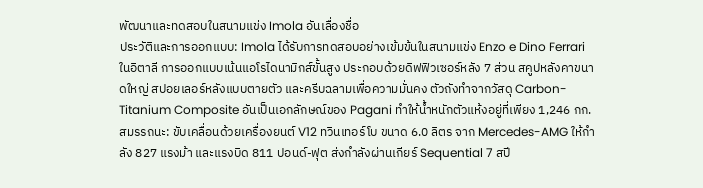พัฒนาและทดสอบในสนามแข่ง Imola อันเลื่องชื่อ
ประวัติและการออกแบบ: Imola ได้รับการทดสอบอย่างเข้มข้นในสนามแข่ง Enzo e Dino Ferrari ในอิตาลี การออกแบบเน้นแอโรไดนามิกส์ขั้นสูง ประกอบด้วยดิฟฟิวเซอร์หลัง 7 ส่วน สคูปหลังคาขนาดใหญ่ สปอยเลอร์หลังแบบตายตัว และครีบฉลามเพื่อความมั่นคง ตัวถังทำจากวัสดุ Carbon-Titanium Composite อันเป็นเอกลักษณ์ของ Pagani ทำให้น้ำหนักตัวแห้งอยู่ที่เพียง 1,246 กก.
สมรรถนะ: ขับเคลื่อนด้วยเครื่องยนต์ V12 ทวินเทอร์โบ ขนาด 6.0 ลิตร จาก Mercedes-AMG ให้กำลัง 827 แรงม้า และแรงบิด 811 ปอนด์-ฟุต ส่งกำลังผ่านเกียร์ Sequential 7 สปี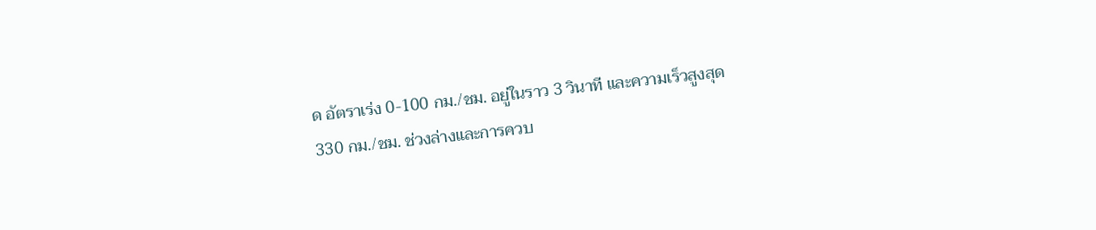ด อัตราเร่ง 0-100 กม./ชม. อยู่ในราว 3 วินาที และความเร็วสูงสุด 330 กม./ชม. ช่วงล่างและการควบ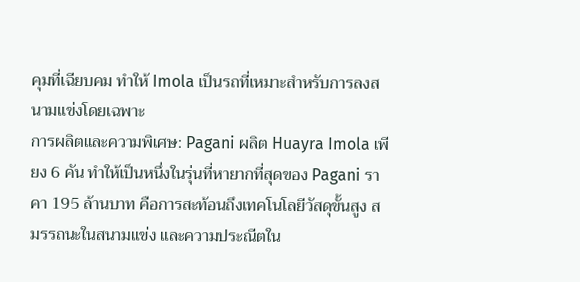คุมที่เฉียบคม ทำให้ Imola เป็นรถที่เหมาะสำหรับการลงสนามแข่งโดยเฉพาะ
การผลิตและความพิเศษ: Pagani ผลิต Huayra Imola เพียง 6 คัน ทำให้เป็นหนึ่งในรุ่นที่หายากที่สุดของ Pagani ราคา 195 ล้านบาท คือการสะท้อนถึงเทคโนโลยีวัสดุขั้นสูง สมรรถนะในสนามแข่ง และความประณีตใน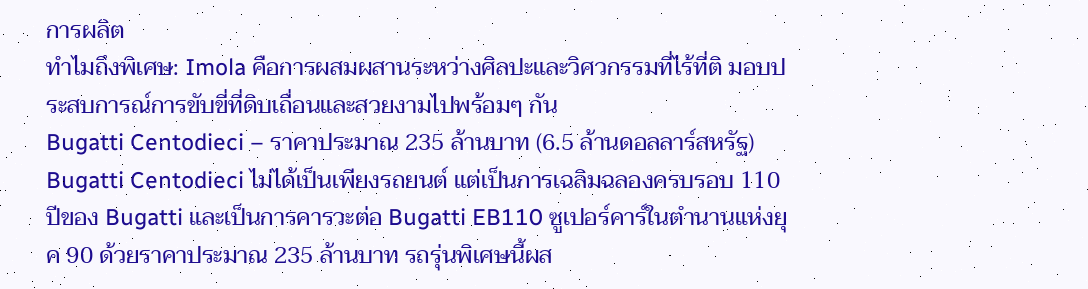การผลิต
ทำไมถึงพิเศษ: Imola คือการผสมผสานระหว่างศิลปะและวิศวกรรมที่ไร้ที่ติ มอบประสบการณ์การขับขี่ที่ดิบเถื่อนและสวยงามไปพร้อมๆ กัน
Bugatti Centodieci – ราคาประมาณ 235 ล้านบาท (6.5 ล้านดอลลาร์สหรัฐ)
Bugatti Centodieci ไม่ได้เป็นเพียงรถยนต์ แต่เป็นการเฉลิมฉลองครบรอบ 110 ปีของ Bugatti และเป็นการคารวะต่อ Bugatti EB110 ซูเปอร์คาร์ในตำนานแห่งยุค 90 ด้วยราคาประมาณ 235 ล้านบาท รถรุ่นพิเศษนี้ผส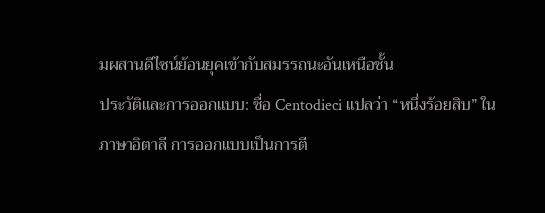มผสานดีไซน์ย้อนยุคเข้ากับสมรรถนะอันเหนือชั้น
ประวัติและการออกแบบ: ชื่อ Centodieci แปลว่า “หนึ่งร้อยสิบ” ในภาษาอิตาลี การออกแบบเป็นการตี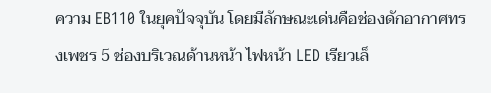ความ EB110 ในยุคปัจจุบัน โดยมีลักษณะเด่นคือช่องดักอากาศทรงเพชร 5 ช่องบริเวณด้านหน้า ไฟหน้า LED เรียวเล็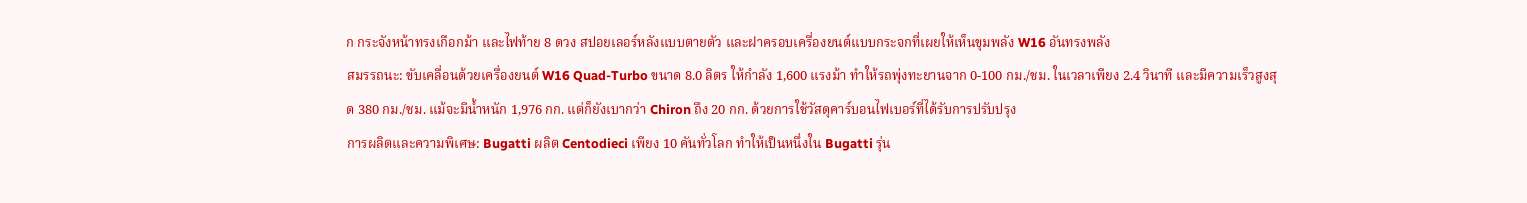ก กระจังหน้าทรงเกือกม้า และไฟท้าย 8 ดวง สปอยเลอร์หลังแบบตายตัว และฝาครอบเครื่องยนต์แบบกระจกที่เผยให้เห็นขุมพลัง W16 อันทรงพลัง
สมรรถนะ: ขับเคลื่อนด้วยเครื่องยนต์ W16 Quad-Turbo ขนาด 8.0 ลิตร ให้กำลัง 1,600 แรงม้า ทำให้รถพุ่งทะยานจาก 0-100 กม./ชม. ในเวลาเพียง 2.4 วินาที และมีความเร็วสูงสุด 380 กม./ชม. แม้จะมีน้ำหนัก 1,976 กก. แต่ก็ยังเบากว่า Chiron ถึง 20 กก. ด้วยการใช้วัสดุคาร์บอนไฟเบอร์ที่ได้รับการปรับปรุง
การผลิตและความพิเศษ: Bugatti ผลิต Centodieci เพียง 10 คันทั่วโลก ทำให้เป็นหนึ่งใน Bugatti รุ่น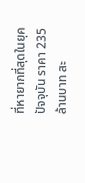ที่หายากที่สุดในยุคปัจจุบัน ราคา 235 ล้านบาท สะ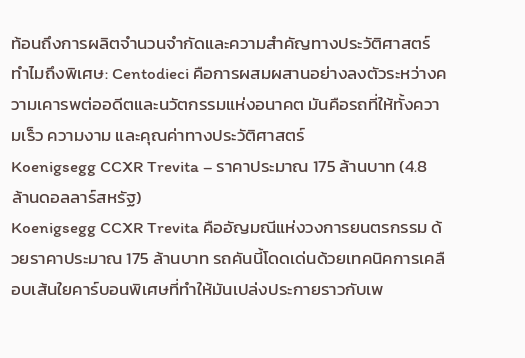ท้อนถึงการผลิตจำนวนจำกัดและความสำคัญทางประวัติศาสตร์
ทำไมถึงพิเศษ: Centodieci คือการผสมผสานอย่างลงตัวระหว่างความเคารพต่ออดีตและนวัตกรรมแห่งอนาคต มันคือรถที่ให้ทั้งความเร็ว ความงาม และคุณค่าทางประวัติศาสตร์
Koenigsegg CCXR Trevita – ราคาประมาณ 175 ล้านบาท (4.8 ล้านดอลลาร์สหรัฐ)
Koenigsegg CCXR Trevita คืออัญมณีแห่งวงการยนตรกรรม ด้วยราคาประมาณ 175 ล้านบาท รถคันนี้โดดเด่นด้วยเทคนิคการเคลือบเส้นใยคาร์บอนพิเศษที่ทำให้มันเปล่งประกายราวกับเพ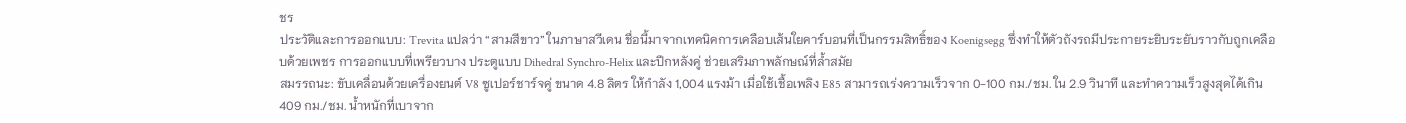ชร
ประวัติและการออกแบบ: Trevita แปลว่า “สามสีขาว” ในภาษาสวีเดน ชื่อนี้มาจากเทคนิคการเคลือบเส้นใยคาร์บอนที่เป็นกรรมสิทธิ์ของ Koenigsegg ซึ่งทำให้ตัวถังรถมีประกายระยิบระยับราวกับถูกเคลือบด้วยเพชร การออกแบบที่เพรียวบาง ประตูแบบ Dihedral Synchro-Helix และปีกหลังคู่ ช่วยเสริมภาพลักษณ์ที่ล้ำสมัย
สมรรถนะ: ขับเคลื่อนด้วยเครื่องยนต์ V8 ซูเปอร์ชาร์จคู่ ขนาด 4.8 ลิตร ให้กำลัง 1,004 แรงม้า เมื่อใช้เชื้อเพลิง E85 สามารถเร่งความเร็วจาก 0-100 กม./ชม. ใน 2.9 วินาที และทำความเร็วสูงสุดได้เกิน 409 กม./ชม. น้ำหนักที่เบาจาก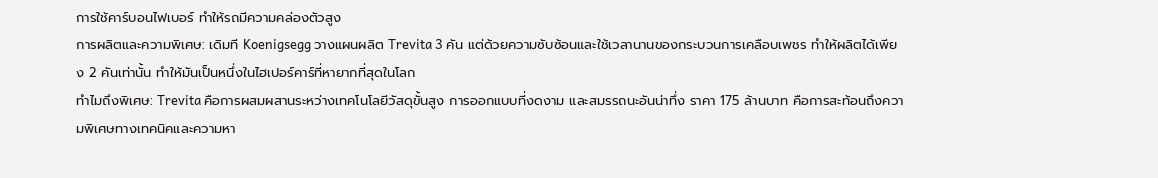การใช้คาร์บอนไฟเบอร์ ทำให้รถมีความคล่องตัวสูง
การผลิตและความพิเศษ: เดิมที Koenigsegg วางแผนผลิต Trevita 3 คัน แต่ด้วยความซับซ้อนและใช้เวลานานของกระบวนการเคลือบเพชร ทำให้ผลิตได้เพียง 2 คันเท่านั้น ทำให้มันเป็นหนึ่งในไฮเปอร์คาร์ที่หายากที่สุดในโลก
ทำไมถึงพิเศษ: Trevita คือการผสมผสานระหว่างเทคโนโลยีวัสดุขั้นสูง การออกแบบที่งดงาม และสมรรถนะอันน่าทึ่ง ราคา 175 ล้านบาท คือการสะท้อนถึงความพิเศษทางเทคนิคและความหา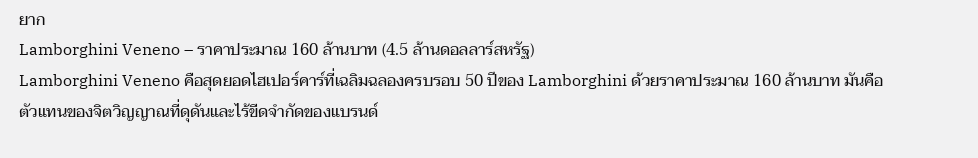ยาก
Lamborghini Veneno – ราคาประมาณ 160 ล้านบาท (4.5 ล้านดอลลาร์สหรัฐ)
Lamborghini Veneno คือสุดยอดไฮเปอร์คาร์ที่เฉลิมฉลองครบรอบ 50 ปีของ Lamborghini ด้วยราคาประมาณ 160 ล้านบาท มันคือตัวแทนของจิตวิญญาณที่ดุดันและไร้ขีดจำกัดของแบรนด์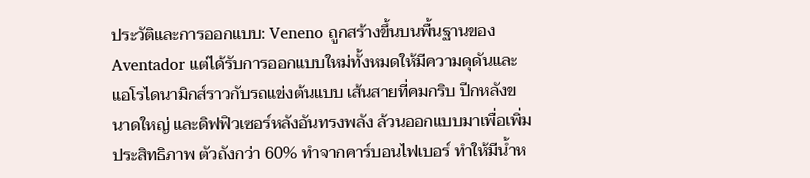ประวัติและการออกแบบ: Veneno ถูกสร้างขึ้นบนพื้นฐานของ Aventador แต่ได้รับการออกแบบใหม่ทั้งหมดให้มีความดุดันและแอโรไดนามิกส์ราวกับรถแข่งต้นแบบ เส้นสายที่คมกริบ ปีกหลังขนาดใหญ่ และดิฟฟิวเซอร์หลังอันทรงพลัง ล้วนออกแบบมาเพื่อเพิ่มประสิทธิภาพ ตัวถังกว่า 60% ทำจากคาร์บอนไฟเบอร์ ทำให้มีน้ำห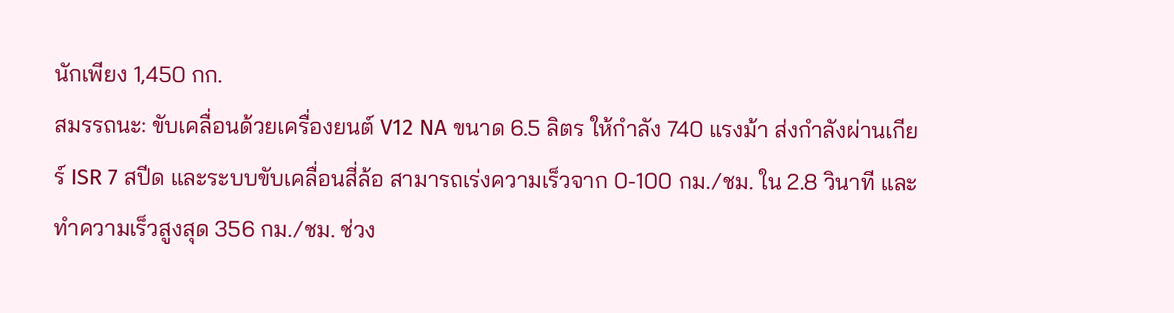นักเพียง 1,450 กก.
สมรรถนะ: ขับเคลื่อนด้วยเครื่องยนต์ V12 NA ขนาด 6.5 ลิตร ให้กำลัง 740 แรงม้า ส่งกำลังผ่านเกียร์ ISR 7 สปีด และระบบขับเคลื่อนสี่ล้อ สามารถเร่งความเร็วจาก 0-100 กม./ชม. ใน 2.8 วินาที และทำความเร็วสูงสุด 356 กม./ชม. ช่วง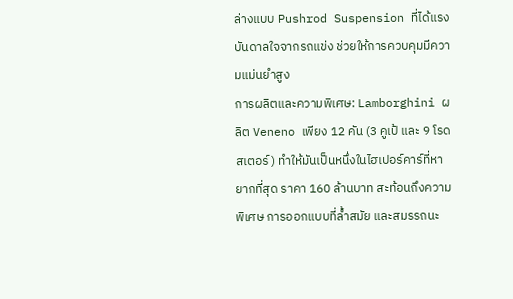ล่างแบบ Pushrod Suspension ที่ได้แรงบันดาลใจจากรถแข่ง ช่วยให้การควบคุมมีความแม่นยำสูง
การผลิตและความพิเศษ: Lamborghini ผลิต Veneno เพียง 12 คัน (3 คูเป้ และ 9 โรดสเตอร์) ทำให้มันเป็นหนึ่งในไฮเปอร์คาร์ที่หายากที่สุด ราคา 160 ล้านบาท สะท้อนถึงความพิเศษ การออกแบบที่ล้ำสมัย และสมรรถนะ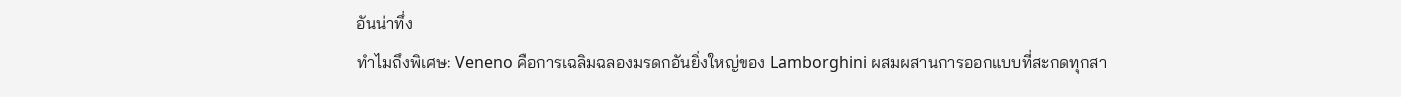อันน่าทึ่ง
ทำไมถึงพิเศษ: Veneno คือการเฉลิมฉลองมรดกอันยิ่งใหญ่ของ Lamborghini ผสมผสานการออกแบบที่สะกดทุกสา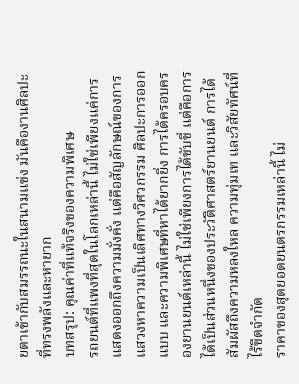ยตาเข้ากับสมรรถนะในสนามแข่ง มันคืองานศิลปะที่ทรงพลังและหายาก
บทสรุป: คุณค่าที่แท้จริงของความพิเศษ
รถยนต์ที่แพงที่สุดในโลกเหล่านี้ ไม่ใช่เพียงแค่การแสดงออกถึงความมั่งคั่ง แต่คือสัญลักษณ์ของการแสวงหาความเป็นเลิศทางวิศวกรรม ศิลปะการออกแบบ และความพิเศษที่หาได้ยากยิ่ง การได้ครอบครองยานยนต์เหล่านี้ ไม่ใช่เพียงการได้ขับขี่ แต่คือการได้เป็นส่วนหนึ่งของประวัติศาสตร์ยานยนต์ การได้สัมผัสถึงความหลงใหล ความทุ่มเท และวิสัยทัศน์ที่ไร้ขีดจำกัด
ราคาของสุดยอดยนตรกรรมเหล่านี้ ไม่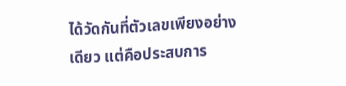ได้วัดกันที่ตัวเลขเพียงอย่างเดียว แต่คือประสบการ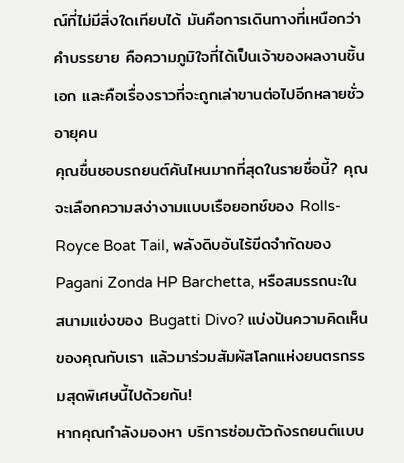ณ์ที่ไม่มีสิ่งใดเทียบได้ มันคือการเดินทางที่เหนือกว่าคำบรรยาย คือความภูมิใจที่ได้เป็นเจ้าของผลงานชิ้นเอก และคือเรื่องราวที่จะถูกเล่าขานต่อไปอีกหลายชั่วอายุคน
คุณชื่นชอบรถยนต์คันไหนมากที่สุดในรายชื่อนี้? คุณจะเลือกความสง่างามแบบเรือยอทช์ของ Rolls-Royce Boat Tail, พลังดิบอันไร้ขีดจำกัดของ Pagani Zonda HP Barchetta, หรือสมรรถนะในสนามแข่งของ Bugatti Divo? แบ่งปันความคิดเห็นของคุณกับเรา แล้วมาร่วมสัมผัสโลกแห่งยนตรกรรมสุดพิเศษนี้ไปด้วยกัน!
หากคุณกำลังมองหา บริการซ่อมตัวถังรถยนต์แบบ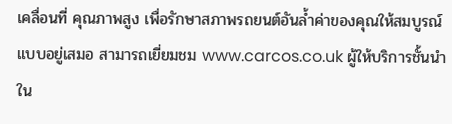เคลื่อนที่ คุณภาพสูง เพื่อรักษาสภาพรถยนต์อันล้ำค่าของคุณให้สมบูรณ์แบบอยู่เสมอ สามารถเยี่ยมชม www.carcos.co.uk ผู้ให้บริการชั้นนำใน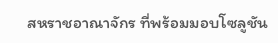สหราชอาณาจักร ที่พร้อมมอบโซลูชัน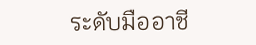ระดับมืออาชี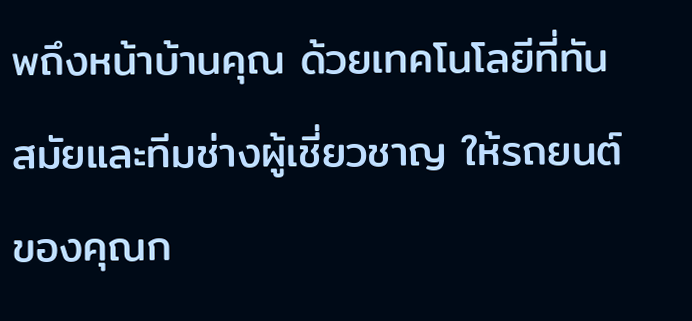พถึงหน้าบ้านคุณ ด้วยเทคโนโลยีที่ทันสมัยและทีมช่างผู้เชี่ยวชาญ ให้รถยนต์ของคุณก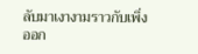ลับมาเงางามราวกับเพิ่งออก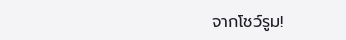จากโชว์รูม!